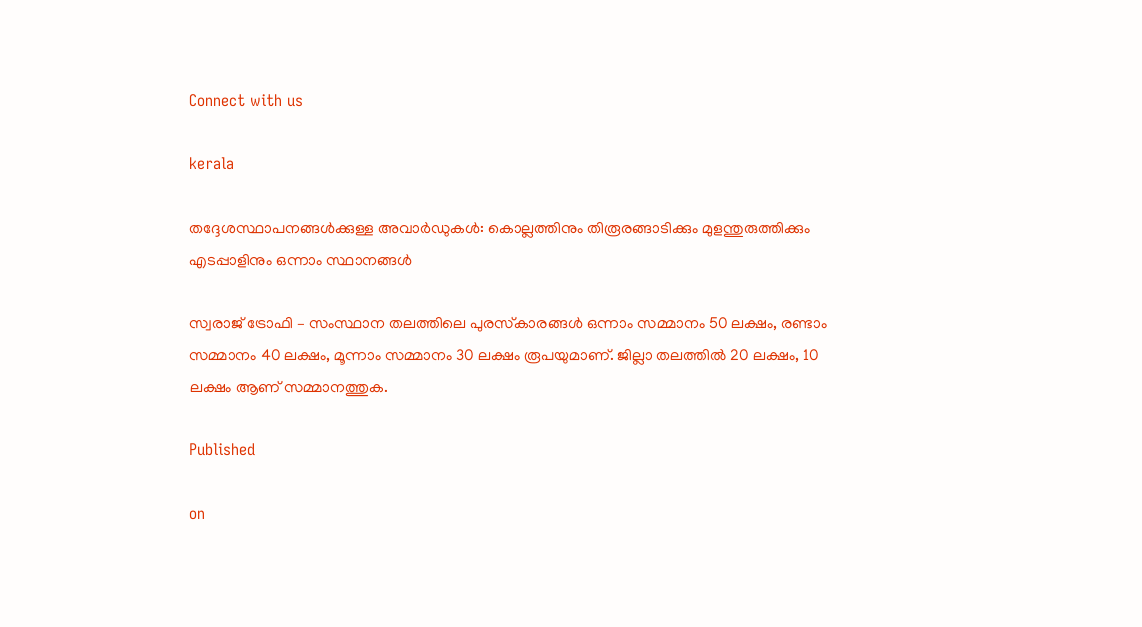Connect with us

kerala

തദ്ദേശസ്ഥാപനങ്ങള്‍ക്കുള്ള അവാര്‍ഡുകള്‍: കൊല്ലത്തിനും തിരൂരങ്ങാടിക്കും മുളന്തുരുത്തിക്കും എടപ്പാളിനും ഒന്നാം സ്ഥാനങ്ങള്‍

സ്വരാജ് ട്രോഫി – സംസ്ഥാന തലത്തിലെ പുരസ്‌കാരങ്ങള്‍ ഒന്നാം സമ്മാനം 50 ലക്ഷം, രണ്ടാം സമ്മാനം 40 ലക്ഷം, മൂന്നാം സമ്മാനം 30 ലക്ഷം രൂപയുമാണ്. ജില്ലാ തലത്തില്‍ 20 ലക്ഷം, 10 ലക്ഷം ആണ് സമ്മാനത്തുക.

Published

on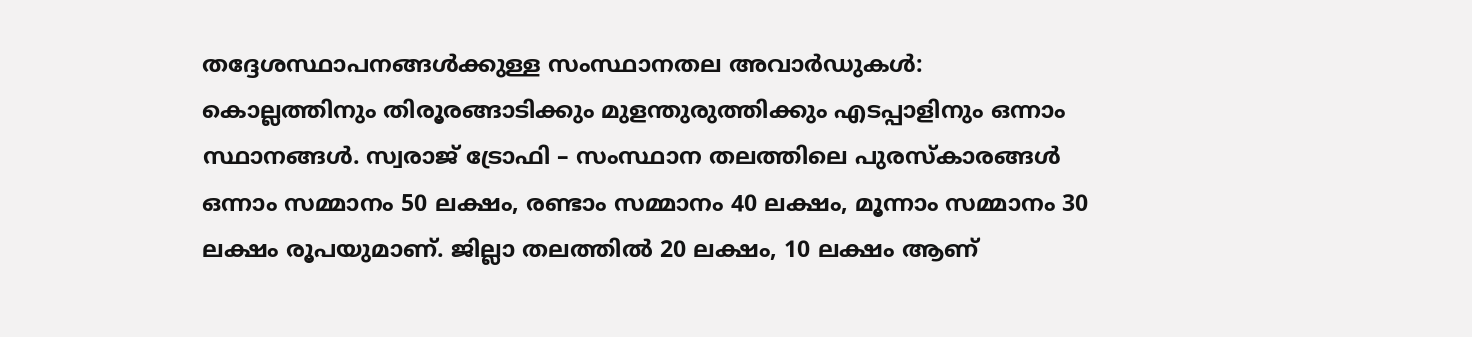തദ്ദേശസ്ഥാപനങ്ങള്‍ക്കുള്ള സംസ്ഥാനതല അവാര്‍ഡുകള്‍: കൊല്ലത്തിനും തിരൂരങ്ങാടിക്കും മുളന്തുരുത്തിക്കും എടപ്പാളിനും ഒന്നാം സ്ഥാനങ്ങള്‍. സ്വരാജ് ട്രോഫി – സംസ്ഥാന തലത്തിലെ പുരസ്‌കാരങ്ങള്‍ ഒന്നാം സമ്മാനം 50 ലക്ഷം, രണ്ടാം സമ്മാനം 40 ലക്ഷം, മൂന്നാം സമ്മാനം 30 ലക്ഷം രൂപയുമാണ്. ജില്ലാ തലത്തില്‍ 20 ലക്ഷം, 10 ലക്ഷം ആണ്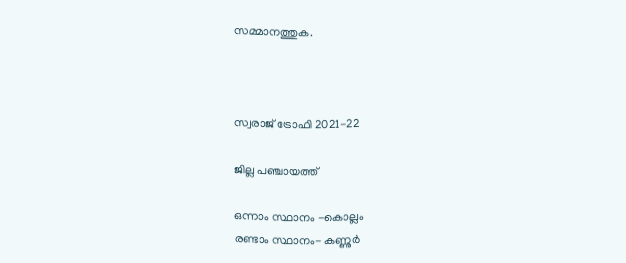സമ്മാനത്തുക.



സ്വരാജ് ട്രോഫി 2021-22

ജില്ല പഞ്ചായത്ത്

ഒന്നാം സ്ഥാനം -കൊല്ലം
രണ്ടാം സ്ഥാനം- കണ്ണുര്‍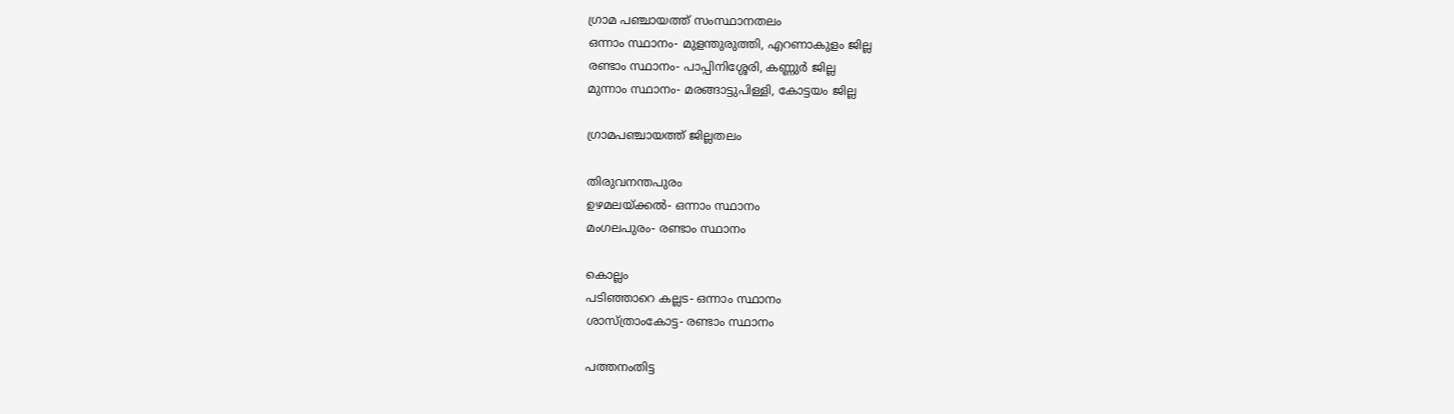ഗ്രാമ പഞ്ചായത്ത് സംസ്ഥാനതലം
ഒന്നാം സ്ഥാനം- മുളന്തുരുത്തി, എറണാകുളം ജില്ല
രണ്ടാം സ്ഥാനം- പാപ്പിനിശ്ശേരി, കണ്ണുര്‍ ജില്ല
മുന്നാം സ്ഥാനം- മരങ്ങാട്ടുപിള്ളി, കോട്ടയം ജില്ല

ഗ്രാമപഞ്ചായത്ത് ജില്ലതലം

തിരുവനന്തപുരം
ഉഴമലയ്ക്കല്‍- ഒന്നാം സ്ഥാനം
മംഗലപുരം- രണ്ടാം സ്ഥാനം

കൊല്ലം
പടിഞ്ഞാറെ കല്ലട- ഒന്നാം സ്ഥാനം
ശാസ്ത്രാംകോട്ട- രണ്ടാം സ്ഥാനം

പത്തനംതിട്ട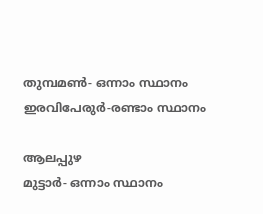തുമ്പമണ്‍- ഒന്നാം സ്ഥാനം
ഇരവിപേരുര്‍-രണ്ടാം സ്ഥാനം

ആലപ്പുഴ
മുട്ടാര്‍- ഒന്നാം സ്ഥാനം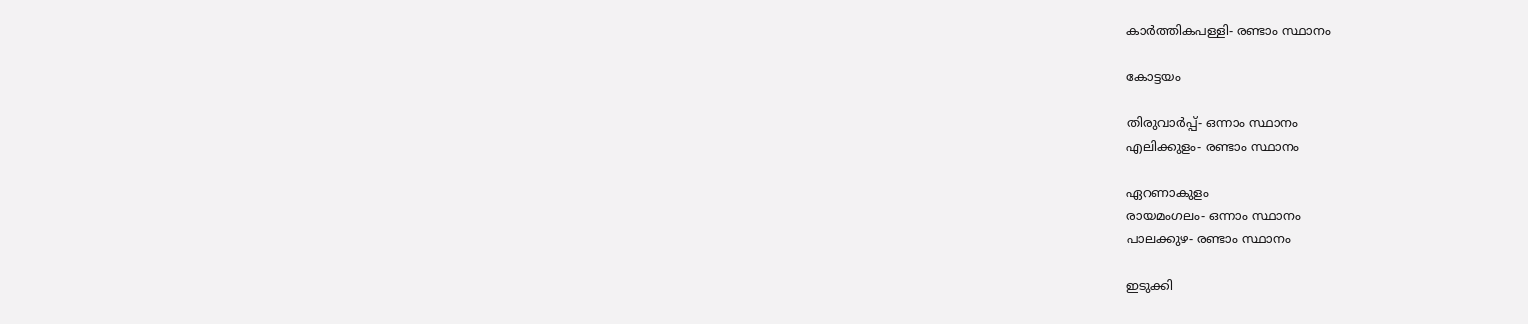കാര്‍ത്തികപള്ളി- രണ്ടാം സ്ഥാനം

കോട്ടയം

തിരുവാര്‍പ്പ്- ഒന്നാം സ്ഥാനം
എലിക്കുളം- രണ്ടാം സ്ഥാനം

ഏറണാകുളം
രായമംഗലം- ഒന്നാം സ്ഥാനം
പാലക്കുഴ- രണ്ടാം സ്ഥാനം

ഇടുക്കി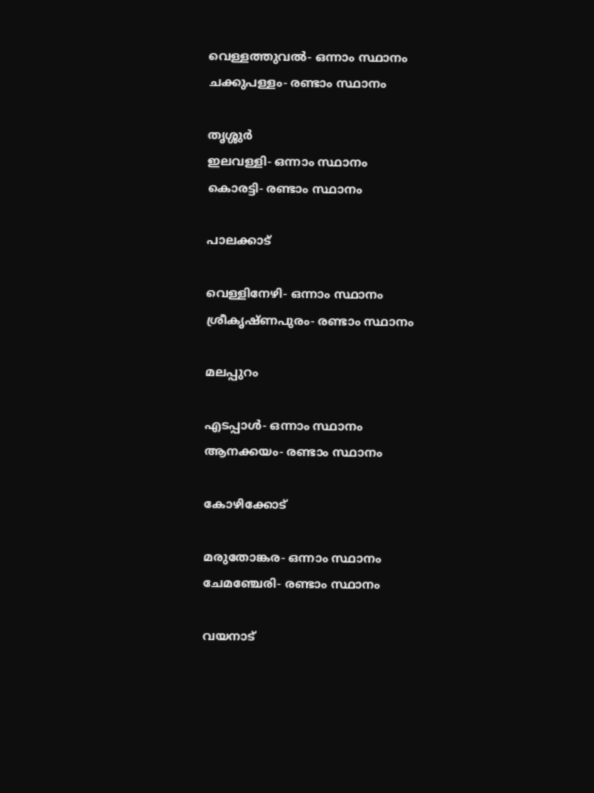വെള്ളത്തുവല്‍- ഒന്നാം സ്ഥാനം
ചക്കുപള്ളം- രണ്ടാം സ്ഥാനം

തൃശ്ശുര്‍
ഇലവള്ളി- ഒന്നാം സ്ഥാനം
കൊരട്ടി- രണ്ടാം സ്ഥാനം

പാലക്കാട്

വെള്ളിനേഴി- ഒന്നാം സ്ഥാനം
ശ്രീകൃഷ്ണപുരം- രണ്ടാം സ്ഥാനം

മലപ്പുറം

എടപ്പാള്‍- ഒന്നാം സ്ഥാനം
ആനക്കയം- രണ്ടാം സ്ഥാനം

കോഴിക്കോട്

മരുതോങ്കര- ഒന്നാം സ്ഥാനം
ചേമഞ്ചേരി- രണ്ടാം സ്ഥാനം

വയനാട്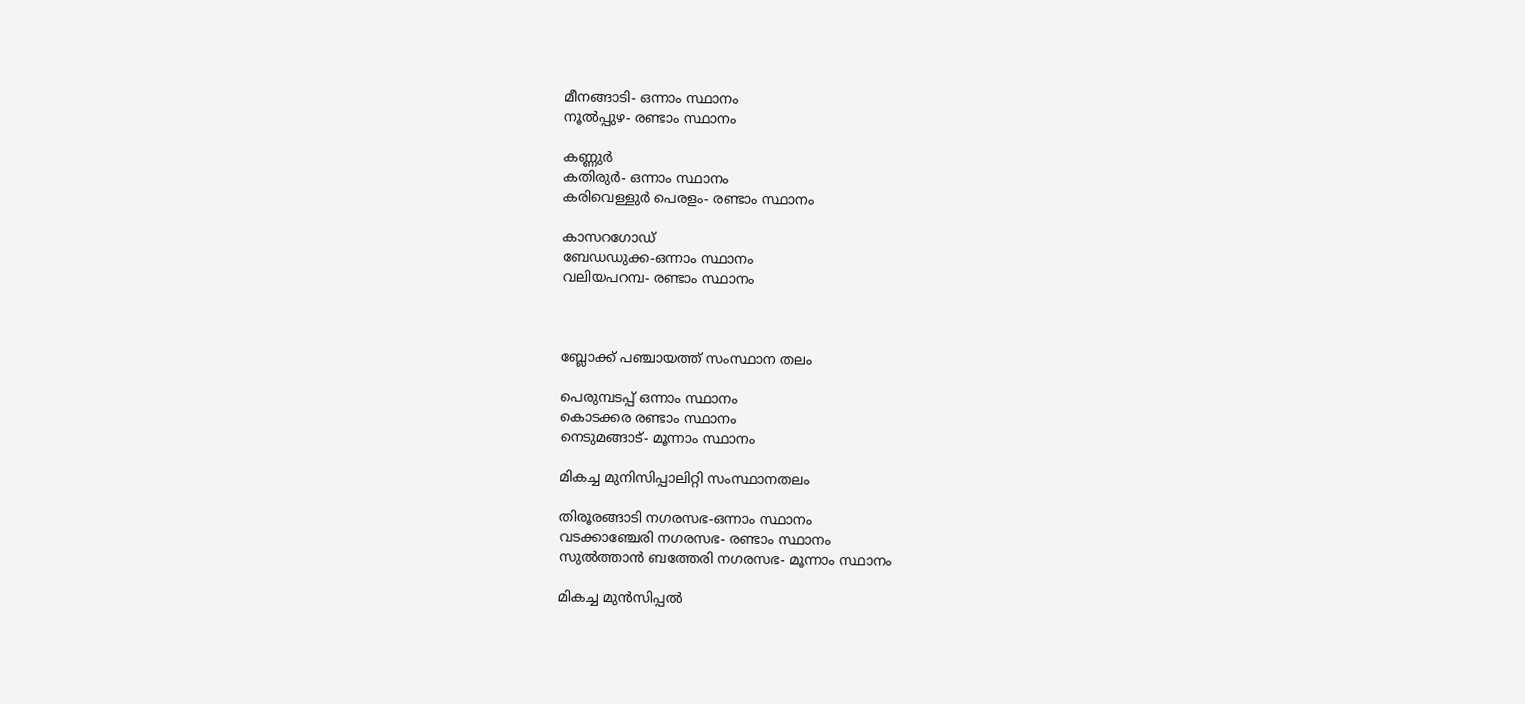മീനങ്ങാടി- ഒന്നാം സ്ഥാനം
നൂല്‍പ്പുഴ- രണ്ടാം സ്ഥാനം

കണ്ണുര്‍
കതിരുര്‍- ഒന്നാം സ്ഥാനം
കരിവെള്ളുര്‍ പെരളം- രണ്ടാം സ്ഥാനം

കാസറഗോഡ്
ബേഡഡുക്ക-ഒന്നാം സ്ഥാനം
വലിയപറമ്പ- രണ്ടാം സ്ഥാനം



ബ്ലോക്ക് പഞ്ചായത്ത് സംസ്ഥാന തലം

പെരുമ്പടപ്പ് ഒന്നാം സ്ഥാനം
കൊടക്കര രണ്ടാം സ്ഥാനം
നെടുമങ്ങാട്- മൂന്നാം സ്ഥാനം

മികച്ച മുനിസിപ്പാലിറ്റി സംസ്ഥാനതലം

തിരൂരങ്ങാടി നഗരസഭ-ഒന്നാം സ്ഥാനം
വടക്കാഞ്ചേരി നഗരസഭ- രണ്ടാം സ്ഥാനം
സുല്‍ത്താന്‍ ബത്തേരി നഗരസഭ- മൂന്നാം സ്ഥാനം

മികച്ച മുന്‍സിപ്പല്‍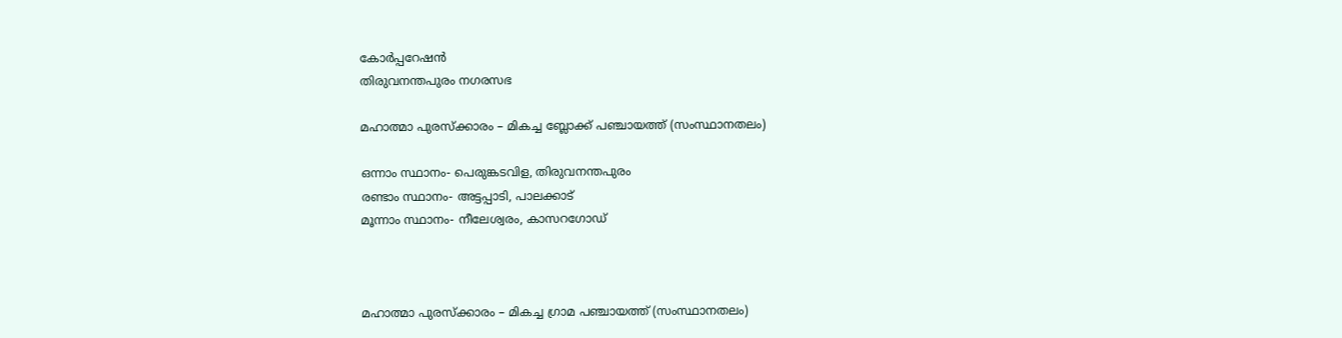കോര്‍പ്പറേഷന്‍
തിരുവനന്തപുരം നഗരസഭ

മഹാത്മാ പുരസ്‌ക്കാരം – മികച്ച ബ്ലോക്ക് പഞ്ചായത്ത് (സംസ്ഥാനതലം)

ഒന്നാം സ്ഥാനം- പെരുങ്കടവിള, തിരുവനന്തപുരം
രണ്ടാം സ്ഥാനം- അട്ടപ്പാടി, പാലക്കാട്
മൂന്നാം സ്ഥാനം- നീലേശ്വരം, കാസറഗോഡ്



മഹാത്മാ പുരസ്‌ക്കാരം – മികച്ച ഗ്രാമ പഞ്ചായത്ത് (സംസ്ഥാനതലം)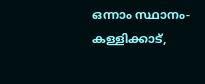ഒന്നാം സ്ഥാനം- കള്ളിക്കാട്,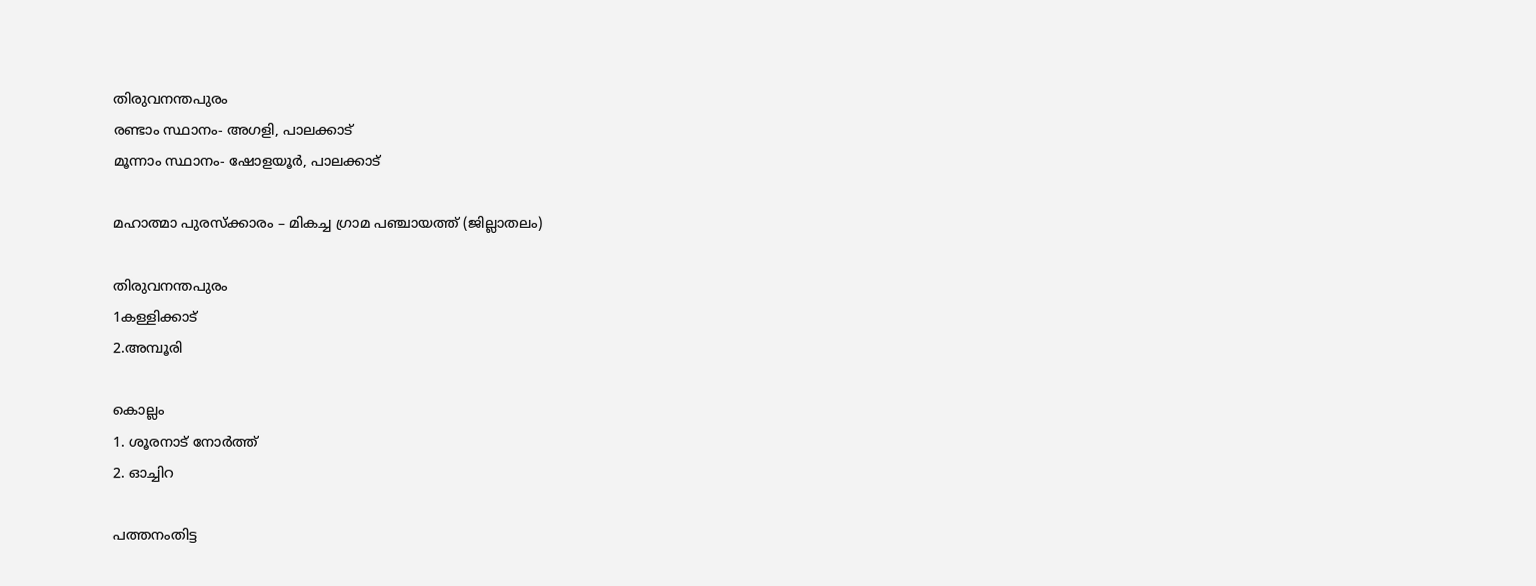തിരുവനന്തപുരം
രണ്ടാം സ്ഥാനം- അഗളി, പാലക്കാട്
മൂന്നാം സ്ഥാനം- ഷോളയൂര്‍, പാലക്കാട്

മഹാത്മാ പുരസ്‌ക്കാരം – മികച്ച ഗ്രാമ പഞ്ചായത്ത് (ജില്ലാതലം)

തിരുവനന്തപുരം
1കള്ളിക്കാട്
2.അമ്പൂരി

കൊല്ലം
1. ശൂരനാട് നോര്‍ത്ത്
2. ഓച്ചിറ

പത്തനംതിട്ട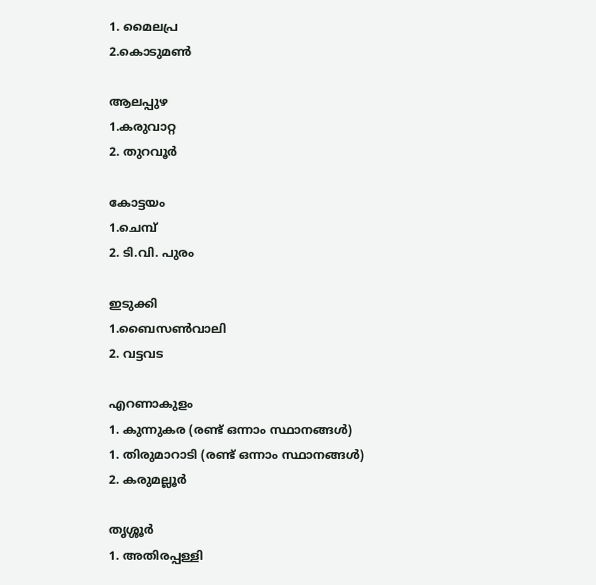1. മൈലപ്ര
2.കൊടുമണ്‍

ആലപ്പുഴ
1.കരുവാറ്റ
2. തുറവൂര്‍

കോട്ടയം
1.ചെമ്പ്
2. ടി.വി. പുരം

ഇടുക്കി
1.ബൈസണ്‍വാലി
2. വട്ടവട

എറണാകുളം
1. കുന്നുകര (രണ്ട് ഒന്നാം സ്ഥാനങ്ങള്‍)
1. തിരുമാറാടി (രണ്ട് ഒന്നാം സ്ഥാനങ്ങള്‍)
2. കരുമല്ലൂര്‍

തൃശ്ശൂര്‍
1. അതിരപ്പള്ളി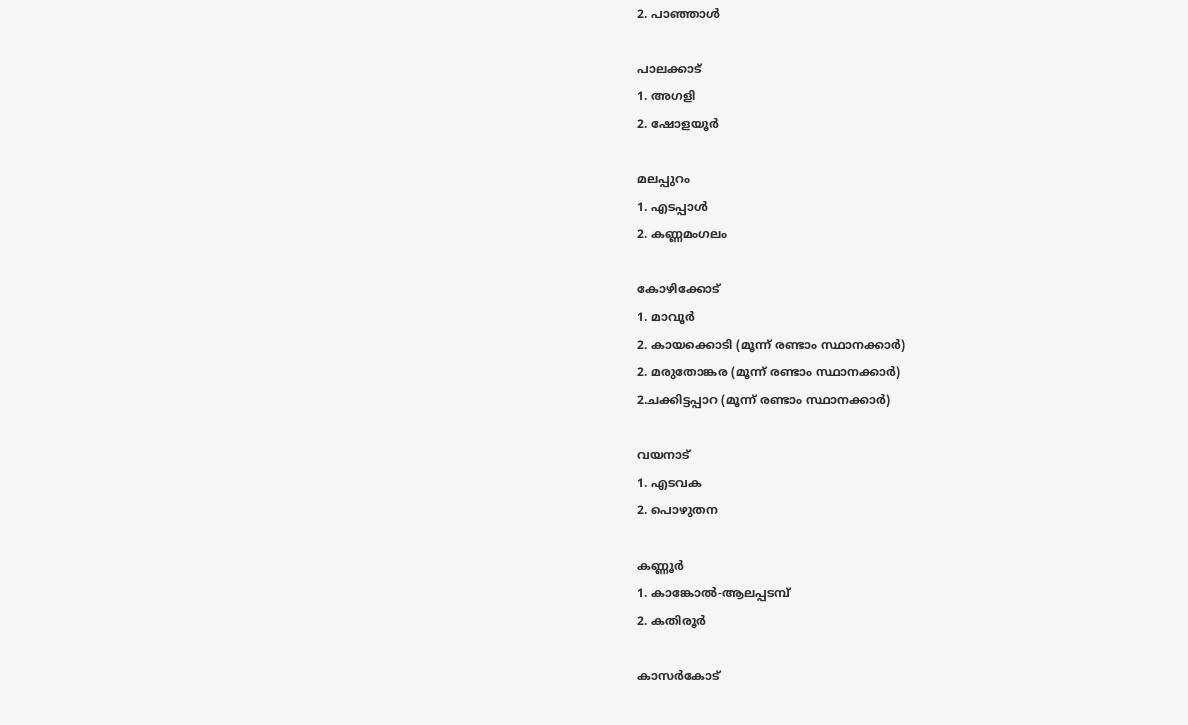2. പാഞ്ഞാള്‍

പാലക്കാട്
1. അഗളി
2. ഷോളയൂര്‍

മലപ്പുറം
1. എടപ്പാള്‍
2. കണ്ണമംഗലം

കോഴിക്കോട്
1. മാവൂര്‍
2. കായക്കൊടി (മൂന്ന് രണ്ടാം സ്ഥാനക്കാര്‍)
2. മരുതോങ്കര (മൂന്ന് രണ്ടാം സ്ഥാനക്കാര്‍)
2.ചക്കിട്ടപ്പാറ (മൂന്ന് രണ്ടാം സ്ഥാനക്കാര്‍)

വയനാട്
1. എടവക
2. പൊഴുതന

കണ്ണൂര്‍
1. കാങ്കോല്‍-ആലപ്പടമ്പ്
2. കതിരൂര്‍

കാസര്‍കോട്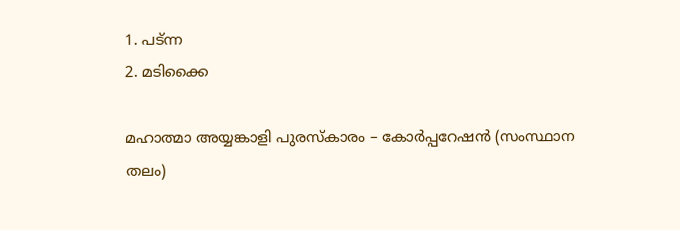1. പട്ന്ന
2. മടിക്കൈ

മഹാത്മാ അയ്യങ്കാളി പുരസ്‌കാരം – കോര്‍പ്പറേഷന്‍ (സംസ്ഥാന തലം)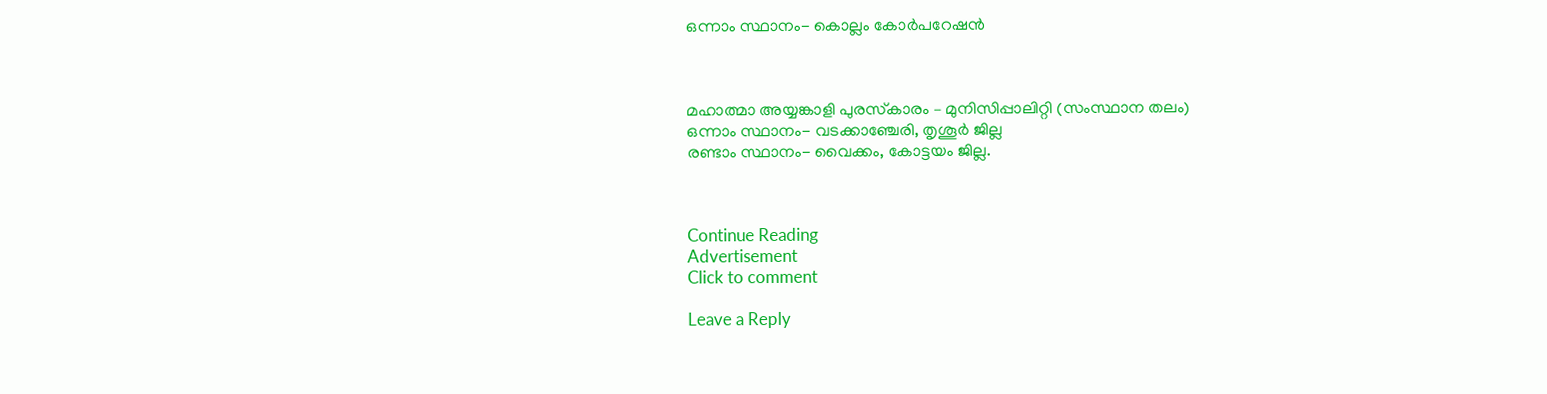ഒന്നാം സ്ഥാനം- കൊല്ലം കോര്‍പറേഷന്‍



മഹാത്മാ അയ്യങ്കാളി പുരസ്‌കാരം – മുനിസിപ്പാലിറ്റി (സംസ്ഥാന തലം)
ഒന്നാം സ്ഥാനം- വടക്കാഞ്ചേരി, തൃശൂര്‍ ജില്ല
രണ്ടാം സ്ഥാനം- വൈക്കം, കോട്ടയം ജില്ല.



Continue Reading
Advertisement
Click to comment

Leave a Reply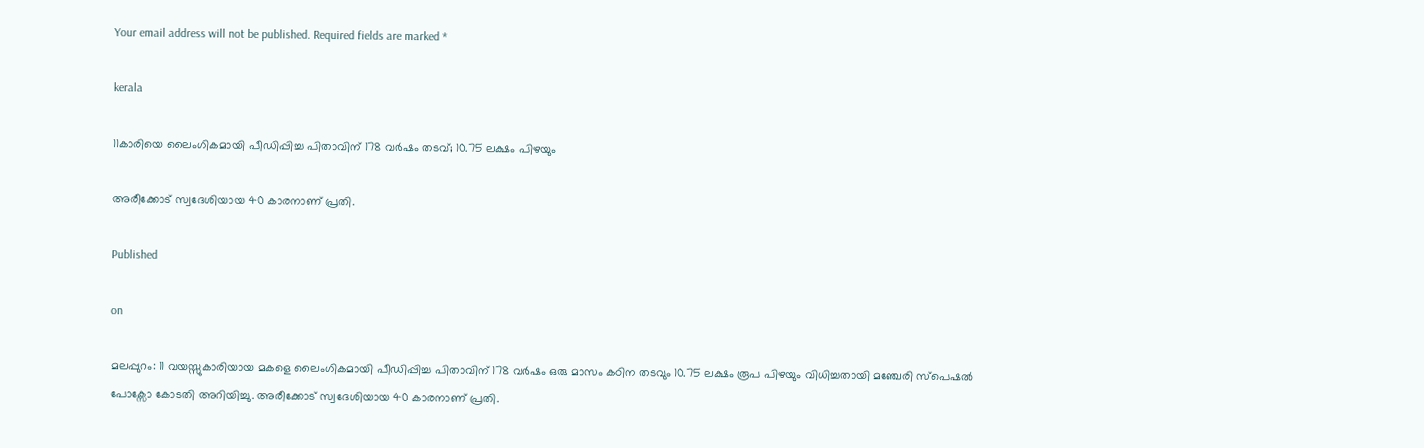Your email address will not be published. Required fields are marked *

kerala

11കാരിയെ ലൈംഗികമായി പീഡിപ്പിച്ച പിതാവിന് 178 വര്‍ഷം തടവ്; 10.75 ലക്ഷം പിഴയും

അരീക്കോട് സ്വദേശിയായ 40 കാരനാണ് പ്രതി.

Published

on

മലപ്പുറം: 11 വയസ്സുകാരിയായ മകളെ ലൈംഗികമായി പീഡിപ്പിച്ച പിതാവിന് 178 വര്‍ഷം ഒരു മാസം കഠിന തടവും 10.75 ലക്ഷം രൂപ പിഴയും വിധിച്ചതായി മഞ്ചേരി സ്‌പെഷല്‍ പോക്സോ കോടതി അറിയിച്ചു. അരീക്കോട് സ്വദേശിയായ 40 കാരനാണ് പ്രതി.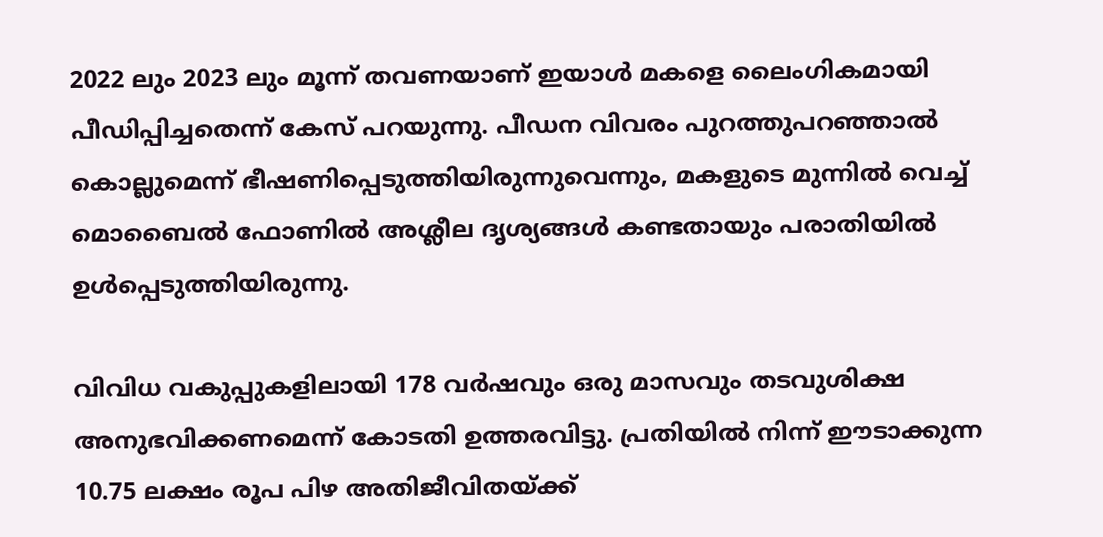2022 ലും 2023 ലും മൂന്ന് തവണയാണ് ഇയാള്‍ മകളെ ലൈംഗികമായി പീഡിപ്പിച്ചതെന്ന് കേസ് പറയുന്നു. പീഡന വിവരം പുറത്തുപറഞ്ഞാല്‍ കൊല്ലുമെന്ന് ഭീഷണിപ്പെടുത്തിയിരുന്നുവെന്നും, മകളുടെ മുന്നില്‍ വെച്ച് മൊബൈല്‍ ഫോണില്‍ അശ്ലീല ദൃശ്യങ്ങള്‍ കണ്ടതായും പരാതിയില്‍ ഉള്‍പ്പെടുത്തിയിരുന്നു.

വിവിധ വകുപ്പുകളിലായി 178 വര്‍ഷവും ഒരു മാസവും തടവുശിക്ഷ അനുഭവിക്കണമെന്ന് കോടതി ഉത്തരവിട്ടു. പ്രതിയില്‍ നിന്ന് ഈടാക്കുന്ന 10.75 ലക്ഷം രൂപ പിഴ അതിജീവിതയ്ക്ക്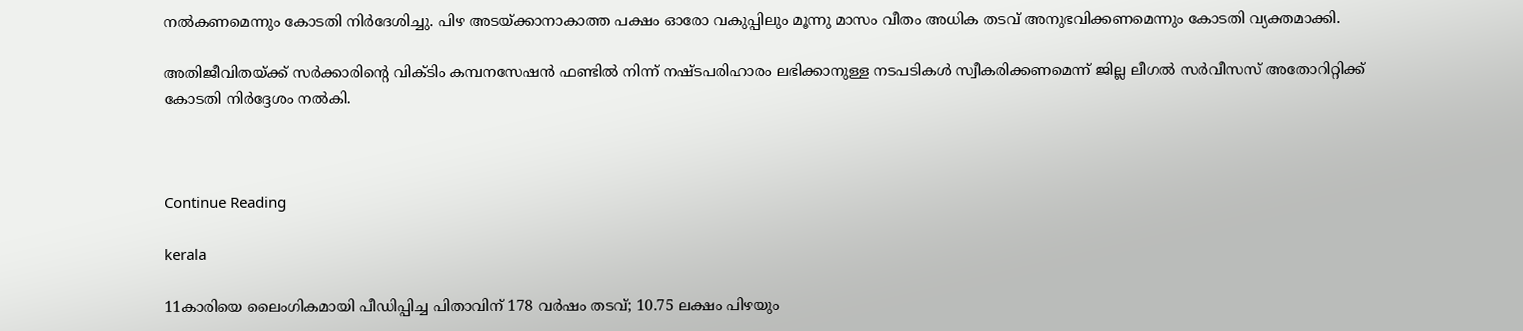നല്‍കണമെന്നും കോടതി നിര്‍ദേശിച്ചു. പിഴ അടയ്ക്കാനാകാത്ത പക്ഷം ഓരോ വകുപ്പിലും മൂന്നു മാസം വീതം അധിക തടവ് അനുഭവിക്കണമെന്നും കോടതി വ്യക്തമാക്കി.

അതിജീവിതയ്ക്ക് സര്‍ക്കാരിന്റെ വിക്ടിം കമ്പനസേഷന്‍ ഫണ്ടില്‍ നിന്ന് നഷ്ടപരിഹാരം ലഭിക്കാനുള്ള നടപടികള്‍ സ്വീകരിക്കണമെന്ന് ജില്ല ലീഗല്‍ സര്‍വീസസ് അതോറിറ്റിക്ക് കോടതി നിര്‍ദ്ദേശം നല്‍കി.



Continue Reading

kerala

11കാരിയെ ലൈംഗികമായി പീഡിപ്പിച്ച പിതാവിന് 178 വര്‍ഷം തടവ്; 10.75 ലക്ഷം പിഴയും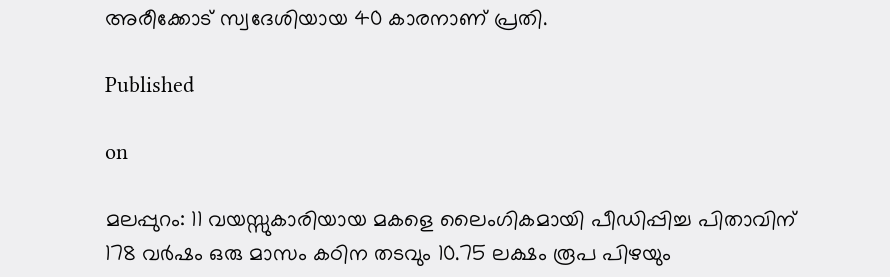അരീക്കോട് സ്വദേശിയായ 40 കാരനാണ് പ്രതി.

Published

on

മലപ്പുറം: 11 വയസ്സുകാരിയായ മകളെ ലൈംഗികമായി പീഡിപ്പിച്ച പിതാവിന് 178 വര്‍ഷം ഒരു മാസം കഠിന തടവും 10.75 ലക്ഷം രൂപ പിഴയും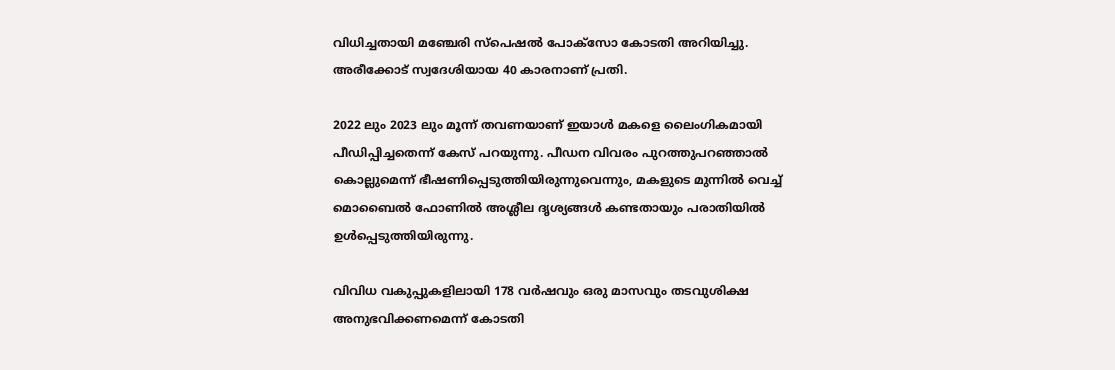വിധിച്ചതായി മഞ്ചേരി സ്‌പെഷല്‍ പോക്സോ കോടതി അറിയിച്ചു. അരീക്കോട് സ്വദേശിയായ 40 കാരനാണ് പ്രതി.

2022 ലും 2023 ലും മൂന്ന് തവണയാണ് ഇയാള്‍ മകളെ ലൈംഗികമായി പീഡിപ്പിച്ചതെന്ന് കേസ് പറയുന്നു. പീഡന വിവരം പുറത്തുപറഞ്ഞാല്‍ കൊല്ലുമെന്ന് ഭീഷണിപ്പെടുത്തിയിരുന്നുവെന്നും, മകളുടെ മുന്നില്‍ വെച്ച് മൊബൈല്‍ ഫോണില്‍ അശ്ലീല ദൃശ്യങ്ങള്‍ കണ്ടതായും പരാതിയില്‍ ഉള്‍പ്പെടുത്തിയിരുന്നു.

വിവിധ വകുപ്പുകളിലായി 178 വര്‍ഷവും ഒരു മാസവും തടവുശിക്ഷ അനുഭവിക്കണമെന്ന് കോടതി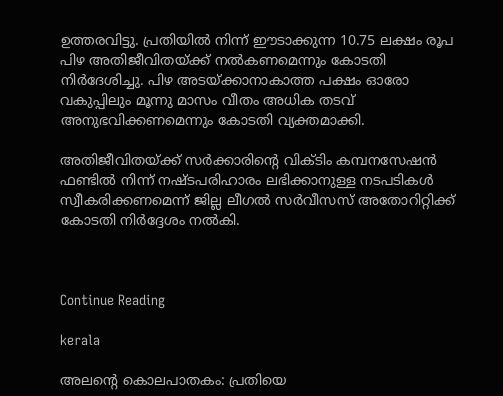ഉത്തരവിട്ടു. പ്രതിയില്‍ നിന്ന് ഈടാക്കുന്ന 10.75 ലക്ഷം രൂപ പിഴ അതിജീവിതയ്ക്ക് നല്‍കണമെന്നും കോടതി നിര്‍ദേശിച്ചു. പിഴ അടയ്ക്കാനാകാത്ത പക്ഷം ഓരോ വകുപ്പിലും മൂന്നു മാസം വീതം അധിക തടവ് അനുഭവിക്കണമെന്നും കോടതി വ്യക്തമാക്കി.

അതിജീവിതയ്ക്ക് സര്‍ക്കാരിന്റെ വിക്ടിം കമ്പനസേഷന്‍ ഫണ്ടില്‍ നിന്ന് നഷ്ടപരിഹാരം ലഭിക്കാനുള്ള നടപടികള്‍ സ്വീകരിക്കണമെന്ന് ജില്ല ലീഗല്‍ സര്‍വീസസ് അതോറിറ്റിക്ക് കോടതി നിര്‍ദ്ദേശം നല്‍കി.



Continue Reading

kerala

അലന്റെ കൊലപാതകം: പ്രതിയെ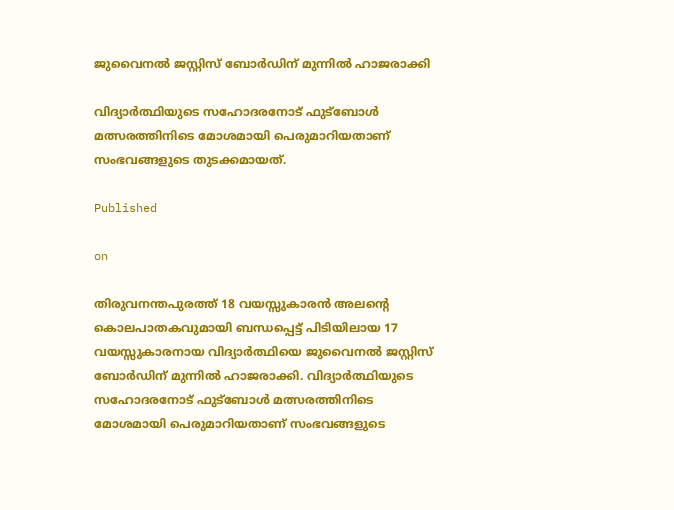ജുവൈനല്‍ ജസ്റ്റിസ് ബോര്‍ഡിന് മുന്നില്‍ ഹാജരാക്കി

വിദ്യാര്‍ത്ഥിയുടെ സഹോദരനോട് ഫുട്ബോള്‍ മത്സരത്തിനിടെ മോശമായി പെരുമാറിയതാണ് സംഭവങ്ങളുടെ തുടക്കമായത്.

Published

on

തിരുവനന്തപുരത്ത് 18 വയസ്സുകാരന്‍ അലന്റെ കൊലപാതകവുമായി ബന്ധപ്പെട്ട് പിടിയിലായ 17 വയസ്സുകാരനായ വിദ്യാര്‍ത്ഥിയെ ജുവൈനല്‍ ജസ്റ്റിസ് ബോര്‍ഡിന് മുന്നില്‍ ഹാജരാക്കി. വിദ്യാര്‍ത്ഥിയുടെ സഹോദരനോട് ഫുട്ബോള്‍ മത്സരത്തിനിടെ മോശമായി പെരുമാറിയതാണ് സംഭവങ്ങളുടെ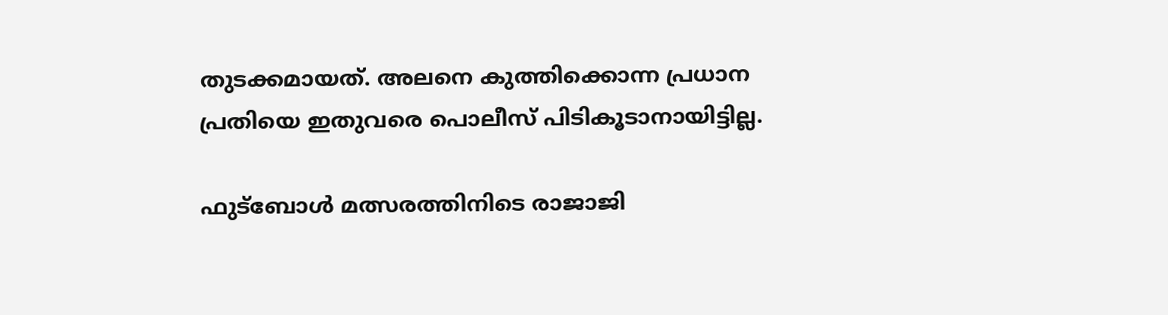തുടക്കമായത്. അലനെ കുത്തിക്കൊന്ന പ്രധാന പ്രതിയെ ഇതുവരെ പൊലീസ് പിടികൂടാനായിട്ടില്ല.

ഫുട്ബോള്‍ മത്സരത്തിനിടെ രാജാജി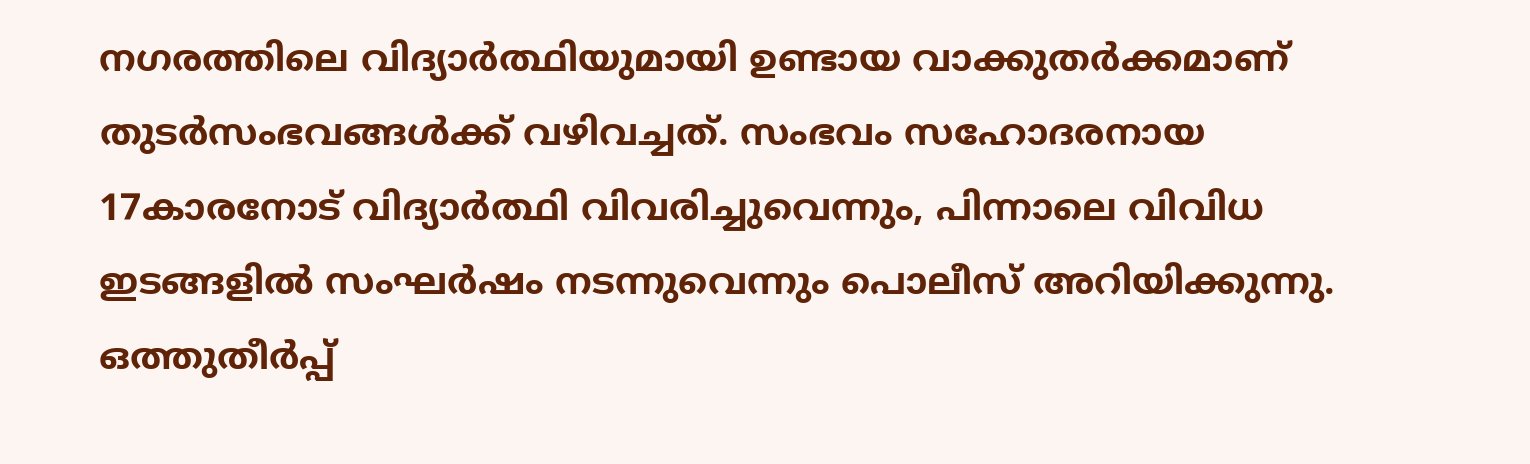നഗരത്തിലെ വിദ്യാര്‍ത്ഥിയുമായി ഉണ്ടായ വാക്കുതര്‍ക്കമാണ് തുടര്‍സംഭവങ്ങള്‍ക്ക് വഴിവച്ചത്. സംഭവം സഹോദരനായ 17കാരനോട് വിദ്യാര്‍ത്ഥി വിവരിച്ചുവെന്നും, പിന്നാലെ വിവിധ ഇടങ്ങളില്‍ സംഘര്‍ഷം നടന്നുവെന്നും പൊലീസ് അറിയിക്കുന്നു. ഒത്തുതീര്‍പ്പ്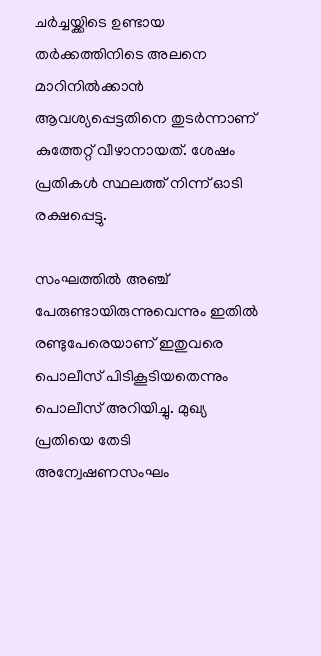ചര്‍ച്ചയ്ക്കിടെ ഉണ്ടായ തര്‍ക്കത്തിനിടെ അലനെ മാറിനില്‍ക്കാന്‍ ആവശ്യപ്പെട്ടതിനെ തുടര്‍ന്നാണ് കുത്തേറ്റ് വീഴാനായത്. ശേഷം പ്രതികള്‍ സ്ഥലത്ത് നിന്ന് ഓടി രക്ഷപ്പെട്ടു.

സംഘത്തില്‍ അഞ്ച് പേരുണ്ടായിരുന്നുവെന്നും ഇതില്‍ രണ്ടുപേരെയാണ് ഇതുവരെ പൊലീസ് പിടികൂടിയതെന്നും പൊലീസ് അറിയിച്ചു. മുഖ്യ പ്രതിയെ തേടി അന്വേഷണസംഘം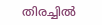തിരച്ചില്‍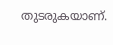തുടരുകയാണ്.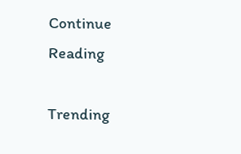Continue Reading

Trending